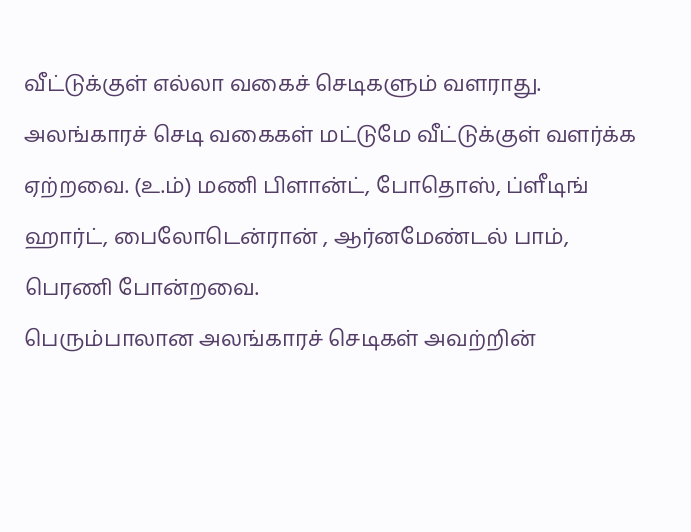வீட்டுக்குள் எல்லா வகைச் செடிகளும் வளராது. அலங்காரச் செடி வகைகள் மட்டுமே வீட்டுக்குள் வளர்க்க ஏற்றவை. (உ.ம்) மணி பிளான்ட், போதொஸ், ப்ளீடிங் ஹார்ட், பைலோடென்ரான் , ஆர்னமேண்டல் பாம், பெரணி போன்றவை.
பெரும்பாலான அலங்காரச் செடிகள் அவற்றின்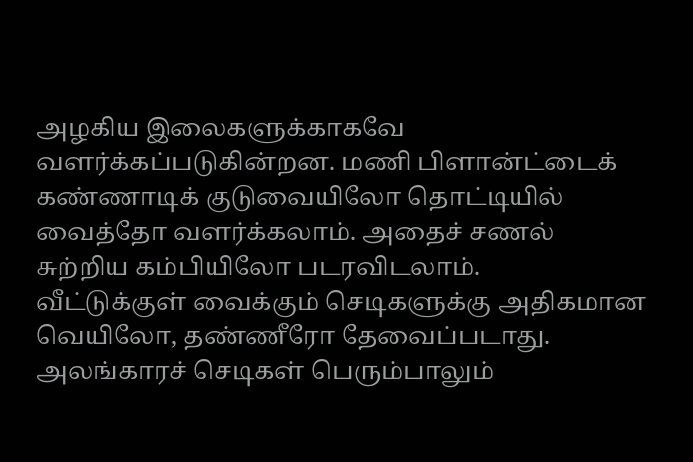அழகிய இலைகளுக்காகவே வளர்க்கப்படுகின்றன. மணி பிளான்ட்டைக் கண்ணாடிக் குடுவையிலோ தொட்டியில் வைத்தோ வளர்க்கலாம். அதைச் சணல் சுற்றிய கம்பியிலோ படரவிடலாம்.
வீட்டுக்குள் வைக்கும் செடிகளுக்கு அதிகமான வெயிலோ, தண்ணீரோ தேவைப்படாது.
அலங்காரச் செடிகள் பெரும்பாலும்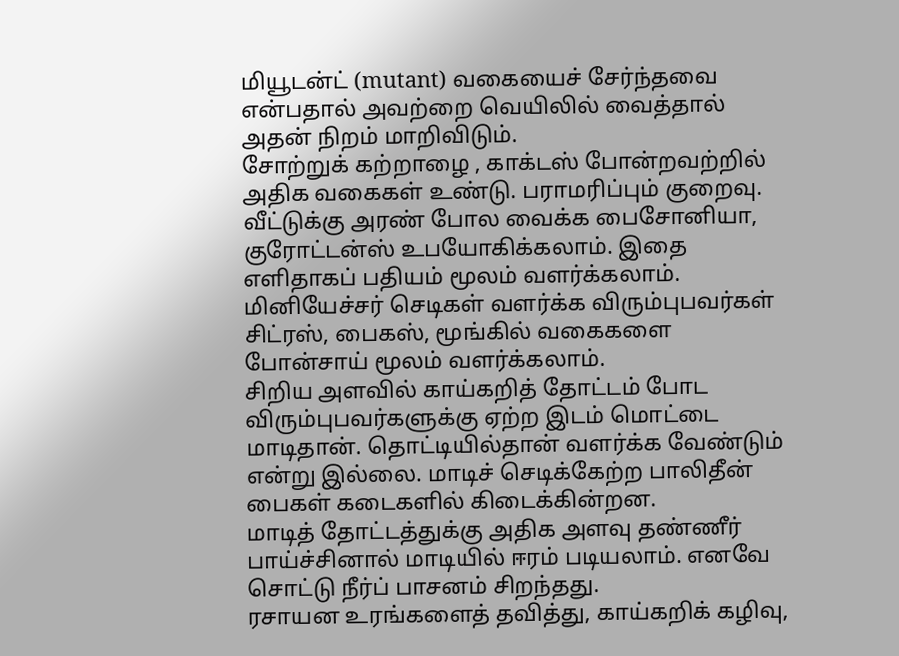மியூடன்ட் (mutant) வகையைச் சேர்ந்தவை என்பதால் அவற்றை வெயிலில் வைத்தால் அதன் நிறம் மாறிவிடும்.
சோற்றுக் கற்றாழை , காக்டஸ் போன்றவற்றில் அதிக வகைகள் உண்டு. பராமரிப்பும் குறைவு.
வீட்டுக்கு அரண் போல வைக்க பைசோனியா, குரோட்டன்ஸ் உபயோகிக்கலாம். இதை எளிதாகப் பதியம் மூலம் வளர்க்கலாம்.
மினியேச்சர் செடிகள் வளர்க்க விரும்புபவர்கள் சிட்ரஸ், பைகஸ், மூங்கில் வகைகளை போன்சாய் மூலம் வளர்க்கலாம்.
சிறிய அளவில் காய்கறித் தோட்டம் போட விரும்புபவர்களுக்கு ஏற்ற இடம் மொட்டை மாடிதான். தொட்டியில்தான் வளர்க்க வேண்டும் என்று இல்லை. மாடிச் செடிக்கேற்ற பாலிதீன் பைகள் கடைகளில் கிடைக்கின்றன.
மாடித் தோட்டத்துக்கு அதிக அளவு தண்ணீர் பாய்ச்சினால் மாடியில் ஈரம் படியலாம். எனவே சொட்டு நீர்ப் பாசனம் சிறந்தது.
ரசாயன உரங்களைத் தவித்து, காய்கறிக் கழிவு,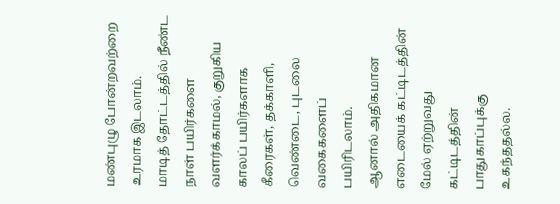மண்புழு போன்றவற்றை உரமாக இடலாம்.
மாடித் தோட்டத்தில் நீண்ட நாள் பயிர்களை வளர்க்காமல், குறுகிய காலப் பயிர்களாக கீரைகள், தக்காளி, வெண்டை, புடலை வகைகளைப் பயிரிடலாம்.
ஆனால் அதிகமான எடையைக் கட்டிடத்தின் மேல் ஏற்றுவது கட்டிடத்தின் பாதுகாப்புக்கு உகந்ததல்ல.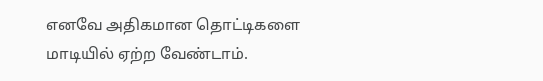எனவே அதிகமான தொட்டிகளை மாடியில் ஏற்ற வேண்டாம்.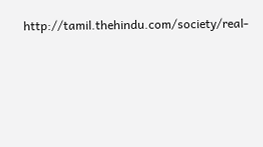http://tamil.thehindu.com/society/real-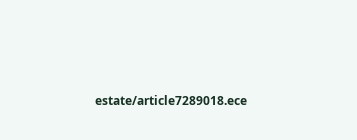estate/article7289018.ece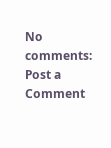No comments:
Post a Comment